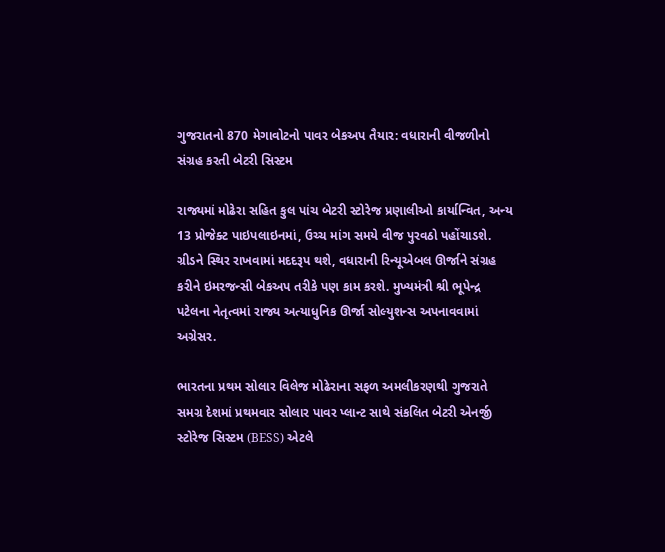ગુજરાતનો 870 મેગાવોટનો પાવર બેકઅપ તૈયાર: વધારાની વીજળીનો સંગ્રહ કરતી બેટરી સિસ્ટમ

રાજ્યમાં મોઢેરા સહિત કુલ પાંચ બેટરી સ્ટોરેજ પ્રણાલીઓ કાર્યાન્વિત, અન્ય 13 પ્રોજેક્ટ પાઇપલાઇનમાં, ઉચ્ચ માંગ સમયે વીજ પુરવઠો પહોંચાડશે. ગ્રીડને સ્થિર રાખવામાં મદદરૂપ થશે, વધારાની રિન્યૂએબલ ઊર્જાને સંગ્રહ કરીને ઇમરજન્સી બેકઅપ તરીકે પણ કામ કરશે. મુખ્યમંત્રી શ્રી ભૂપેન્દ્ર પટેલના નેતૃત્વમાં રાજ્ય અત્યાધુનિક ઊર્જા સોલ્યુશન્સ અપનાવવામાં અગ્રેસર.

ભારતના પ્રથમ સોલાર વિલેજ મોઢેરાના સફળ અમલીકરણથી ગુજરાતે સમગ્ર દેશમાં પ્રથમવાર સોલાર પાવર પ્લાન્ટ સાથે સંકલિત બેટરી એનર્જી સ્ટોરેજ સિસ્ટમ (BESS) એટલે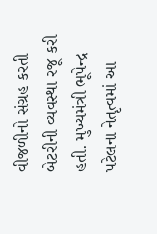વીજળીનો સંગ્રહ કરતી બેટરીની વ્યવસ્થા રજૂ કરી હતી. મુખ્યમંત્રી ભૂપેન્દ્ર પટેલના નેતૃત્વમાં આ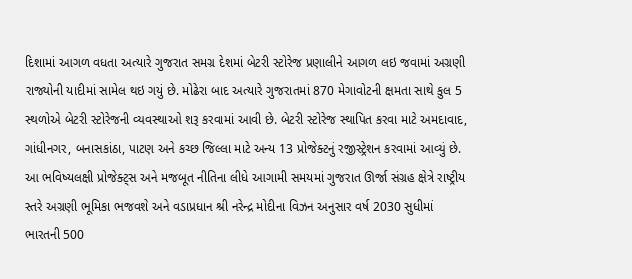દિશામાં આગળ વધતા અત્યારે ગુજરાત સમગ્ર દેશમાં બેટરી સ્ટોરેજ પ્રણાલીને આગળ લઇ જવામાં અગ્રણી રાજ્યોની યાદીમાં સામેલ થઇ ગયું છે. મોઢેરા બાદ અત્યારે ગુજરાતમાં 870 મેગાવોટની ક્ષમતા સાથે કુલ 5 સ્થળોએ બેટરી સ્ટોરેજની વ્યવસ્થાઓ શરૂ કરવામાં આવી છે. બેટરી સ્ટોરેજ સ્થાપિત કરવા માટે અમદાવાદ, ગાંધીનગર, બનાસકાંઠા, પાટણ અને કચ્છ જિલ્લા માટે અન્ય 13 પ્રોજેક્ટનું રજીસ્ટ્રેશન કરવામાં આવ્યું છે. આ ભવિષ્યલક્ષી પ્રોજેક્ટ્સ અને મજબૂત નીતિના લીધે આગામી સમયમાં ગુજરાત ઊર્જા સંગ્રહ ક્ષેત્રે રાષ્ટ્રીય સ્તરે અગ્રણી ભૂમિકા ભજવશે અને વડાપ્રધાન શ્રી નરેન્દ્ર મોદીના વિઝન અનુસાર વર્ષ 2030 સુધીમાં ભારતની 500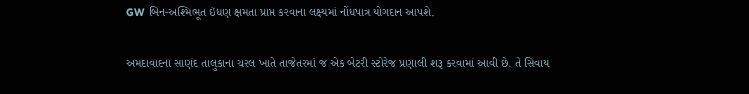GW બિન-અશ્મિભૂત ઇંધણ ક્ષમતા પ્રાપ્ત કરવાના લક્ષ્યમાં નોંધપાત્ર યોગદાન આપશે.

અમદાવાદના સાણંદ તાલુકાના ચરલ ખાતે તાજેતરમાં જ એક બેટરી સ્ટોરેજ પ્રણાલી શરૂ કરવામાં આવી છે. તે સિવાય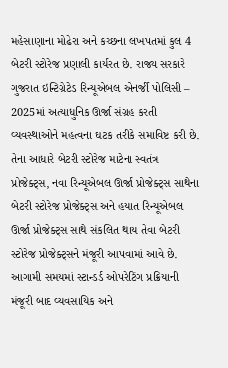મહેસાણાના મોઢેરા અને કચ્છના લખપતમાં કુલ 4 બેટરી સ્ટોરેજ પ્રણાલી કાર્યરત છે. રાજ્ય સરકારે ગુજરાત ઇન્ટિગ્રેટેડ રિન્યૂએબલ એનર્જી પોલિસી – 2025માં અત્યાધુનિક ઊર્જા સંગ્રહ કરતી વ્યવસ્થાઓને મહત્વના ઘટક તરીકે સમાવિષ્ટ કરી છે. તેના આધારે બેટરી સ્ટોરેજ માટેના સ્વતંત્ર પ્રોજેક્ટ્સ, નવા રિન્યૂએબલ ઊર્જા પ્રોજેક્ટ્સ સાથેના બેટરી સ્ટોરેજ પ્રોજેક્ટ્સ અને હયાત રિન્યૂએબલ ઊર્જા પ્રોજેક્ટ્સ સાથે સંકલિત થાય તેવા બેટરી સ્ટોરેજ પ્રોજેક્ટ્સને મંજૂરી આપવામાં આવે છે. આગામી સમયમાં સ્ટાન્ડર્ડ ઓપરેટિંગ પ્રક્રિયાની મંજૂરી બાદ વ્યવસાયિક અને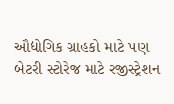ઔદ્યોગિક ગ્રાહકો માટે પણ બેટરી સ્ટોરેજ માટે રજીસ્ટ્રેશન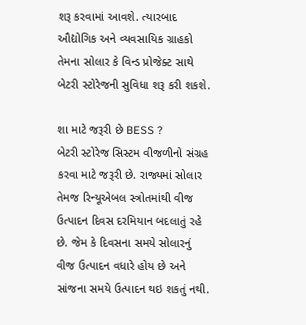શરૂ કરવામાં આવશે. ત્યારબાદ ઔદ્યોગિક અને વ્યવસાયિક ગ્રાહકો તેમના સોલાર કે વિન્ડ પ્રોજેક્ટ સાથે બેટરી સ્ટોરેજની સુવિધા શરૂ કરી શકશે.

શા માટે જરૂરી છે BESS ?
બેટરી સ્ટોરેજ સિસ્ટમ વીજળીનો સંગ્રહ કરવા માટે જરૂરી છે. રાજ્યમાં સોલાર તેમજ રિન્યૂએબલ સ્ત્રોતમાંથી વીજ ઉત્પાદન દિવસ દરમિયાન બદલાતું રહે છે. જેમ કે દિવસના સમયે સોલારનું વીજ ઉત્પાદન વધારે હોય છે અને સાંજના સમયે ઉત્પાદન થઇ શકતું નથી.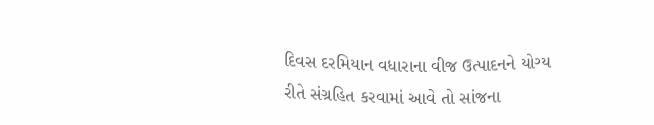દિવસ દરમિયાન વધારાના વીજ ઉત્પાદનને યોગ્ય રીતે સંગ્રહિત કરવામાં આવે તો સાંજના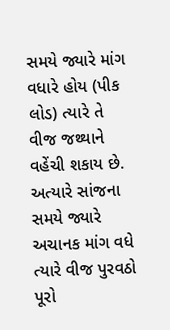સમયે જ્યારે માંગ વધારે હોય (પીક લોડ) ત્યારે તે વીજ જથ્થાને વહેંચી શકાય છે. અત્યારે સાંજના સમયે જ્યારે અચાનક માંગ વધે ત્યારે વીજ પુરવઠો પૂરો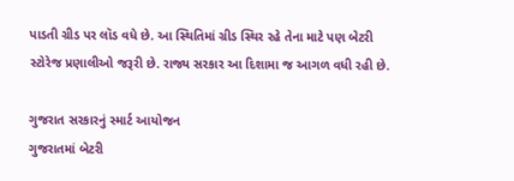પાડતી ગ્રીડ પર લૉડ વધે છે. આ સ્થિતિમાં ગ્રીડ સ્થિર રહે તેના માટે પણ બેટરી સ્ટોરેજ પ્રણાલીઓ જરૂરી છે. રાજ્ય સરકાર આ દિશામા જ આગળ વધી રહી છે.

ગુજરાત સરકારનું સ્માર્ટ આયોજન
ગુજરાતમાં બેટરી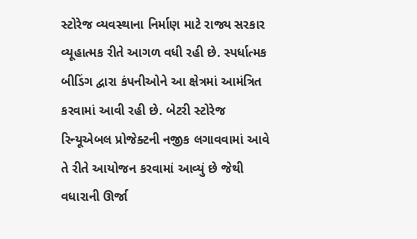સ્ટોરેજ વ્યવસ્થાના નિર્માણ માટે રાજ્ય સરકાર વ્યૂહાત્મક રીતે આગળ વધી રહી છે. સ્પર્ધાત્મક બીડિંગ દ્વારા કંપનીઓને આ ક્ષેત્રમાં આમંત્રિત કરવામાં આવી રહી છે. બેટરી સ્ટોરેજ રિન્યૂએબલ પ્રોજેક્ટની નજીક લગાવવામાં આવે તે રીતે આયોજન કરવામાં આવ્યું છે જેથી વધારાની ઊર્જા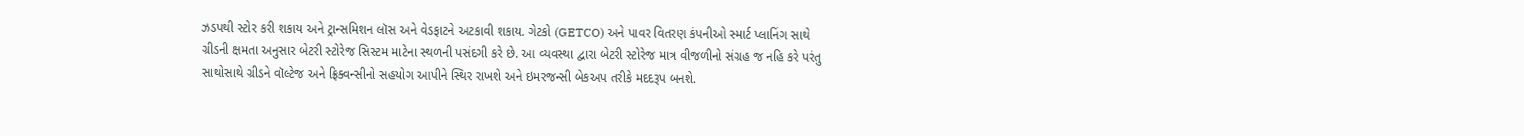ઝડપથી સ્ટોર કરી શકાય અને ટ્રાન્સમિશન લૉસ અને વેડફાટને અટકાવી શકાય. ગેટકો (GETCO) અને પાવર વિતરણ કંપનીઓ સ્માર્ટ પ્લાનિંગ સાથે ગ્રીડની ક્ષમતા અનુસાર બેટરી સ્ટોરેજ સિસ્ટમ માટેના સ્થળની પસંદગી કરે છે. આ વ્યવસ્થા દ્વારા બેટરી સ્ટોરેજ માત્ર વીજળીનો સંગ્રહ જ નહિ કરે પરંતુ સાથોસાથે ગ્રીડને વૉલ્ટેજ અને ફ્રિક્વન્સીનો સહયોગ આપીને સ્થિર રાખશે અને ઇમરજન્સી બેકઅપ તરીકે મદદરૂપ બનશે.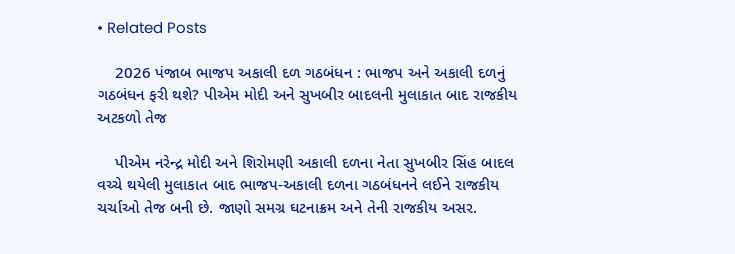• Related Posts

    2026 પંજાબ ભાજપ અકાલી દળ ગઠબંધન : ભાજપ અને અકાલી દળનું ગઠબંધન ફરી થશે? પીએમ મોદી અને સુખબીર બાદલની મુલાકાત બાદ રાજકીય અટકળો તેજ

    પીએમ નરેન્દ્ર મોદી અને શિરોમણી અકાલી દળના નેતા સુખબીર સિંહ બાદલ વચ્ચે થયેલી મુલાકાત બાદ ભાજપ-અકાલી દળના ગઠબંધનને લઈને રાજકીય ચર્ચાઓ તેજ બની છે. જાણો સમગ્ર ઘટનાક્રમ અને તેની રાજકીય અસર.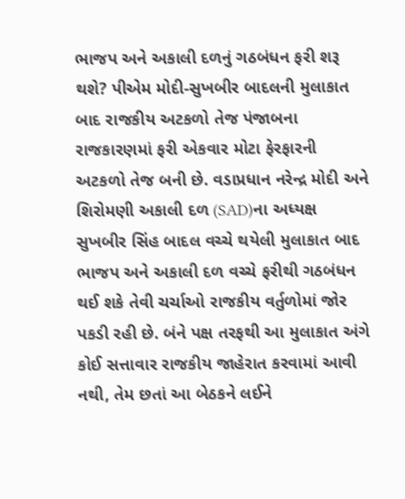ભાજપ અને અકાલી દળનું ગઠબંધન ફરી શરૂ થશે? પીએમ મોદી-સુખબીર બાદલની મુલાકાત બાદ રાજકીય અટકળો તેજ પંજાબના રાજકારણમાં ફરી એકવાર મોટા ફેરફારની અટકળો તેજ બની છે. વડાપ્રધાન નરેન્દ્ર મોદી અને શિરોમણી અકાલી દળ (SAD)ના અધ્યક્ષ સુખબીર સિંહ બાદલ વચ્ચે થયેલી મુલાકાત બાદ ભાજપ અને અકાલી દળ વચ્ચે ફરીથી ગઠબંધન થઈ શકે તેવી ચર્ચાઓ રાજકીય વર્તુળોમાં જોર પકડી રહી છે. બંને પક્ષ તરફથી આ મુલાકાત અંગે કોઈ સત્તાવાર રાજકીય જાહેરાત કરવામાં આવી નથી, તેમ છતાં આ બેઠકને લઈને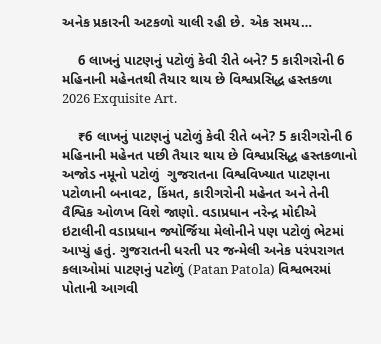અનેક પ્રકારની અટકળો ચાલી રહી છે. એક સમય…

    6 લાખનું પાટણનું પટોળું કેવી રીતે બને? 5 કારીગરોની 6 મહિનાની મહેનતથી તૈયાર થાય છે વિશ્વપ્રસિદ્ધ હસ્તકળા 2026 Exquisite Art.

    ₹6 લાખનું પાટણનું પટોળું કેવી રીતે બને? 5 કારીગરોની 6 મહિનાની મહેનત પછી તૈયાર થાય છે વિશ્વપ્રસિદ્ધ હસ્તકળાનો અજોડ નમૂનો પટોળું  ગુજરાતના વિશ્વવિખ્યાત પાટણના પટોળાની બનાવટ, કિંમત, કારીગરોની મહેનત અને તેની વૈશ્વિક ઓળખ વિશે જાણો. વડાપ્રધાન નરેન્દ્ર મોદીએ ઇટાલીની વડાપ્રધાન જ્યોર્જિયા મેલોનીને પણ પટોળું ભેટમાં આપ્યું હતું. ગુજરાતની ધરતી પર જન્મેલી અનેક પરંપરાગત કલાઓમાં પાટણનું પટોળું (Patan Patola) વિશ્વભરમાં પોતાની આગવી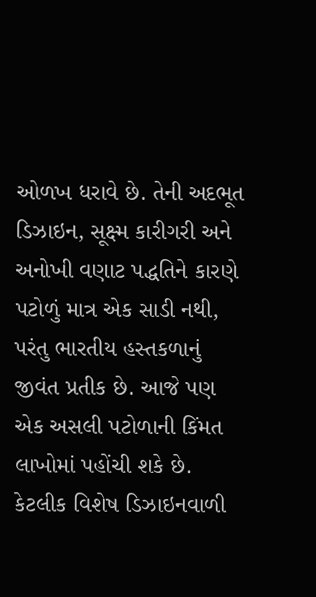ઓળખ ધરાવે છે. તેની અદભૂત ડિઝાઇન, સૂક્ષ્મ કારીગરી અને અનોખી વણાટ પદ્ધતિને કારણે પટોળું માત્ર એક સાડી નથી, પરંતુ ભારતીય હસ્તકળાનું જીવંત પ્રતીક છે. આજે પણ એક અસલી પટોળાની કિંમત લાખોમાં પહોંચી શકે છે. કેટલીક વિશેષ ડિઝાઇનવાળી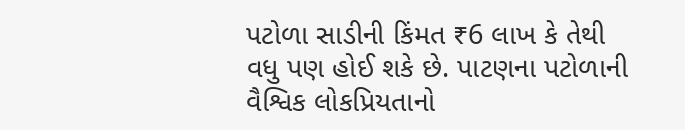પટોળા સાડીની કિંમત ₹6 લાખ કે તેથી વધુ પણ હોઈ શકે છે. પાટણના પટોળાની વૈશ્વિક લોકપ્રિયતાનો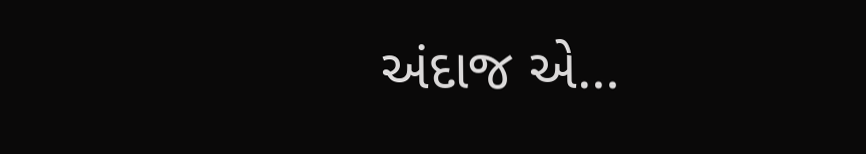અંદાજ એ…